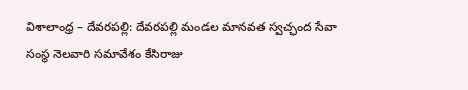విశాలాంధ్ర – దేవరపల్లి: దేవరపల్లి మండల మానవత స్వచ్ఛంద సేవా సంస్థ నెలవారి సమావేశం కేసిరాజు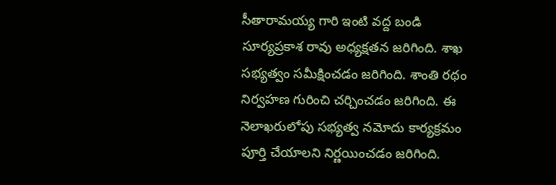సీతారామయ్య గారి ఇంటి వద్ద బండి సూర్యప్రకాశ రావు అధ్యక్షతన జరిగింది. శాఖ సభ్యత్వం సమీక్షించడం జరిగింది. శాంతి రథం నిర్వహణ గురించి చర్చించడం జరిగింది. ఈ నెలాఖరులోపు సభ్యత్వ నమోదు కార్యక్రమం పూర్తి చేయాలని నిర్ణయించడం జరిగింది.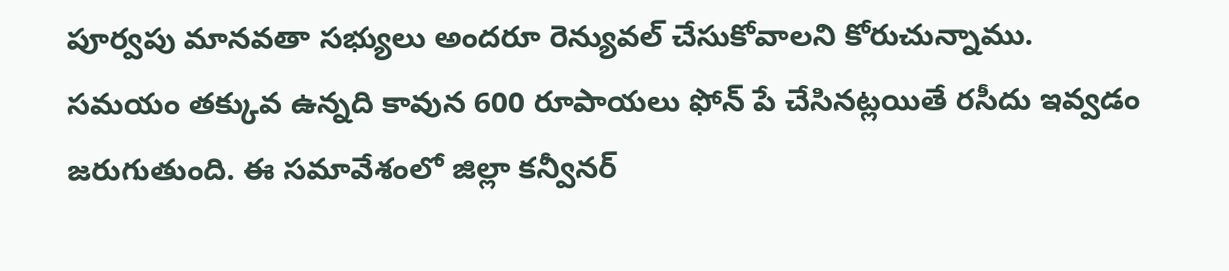పూర్వపు మానవతా సభ్యులు అందరూ రెన్యువల్ చేసుకోవాలని కోరుచున్నాము. సమయం తక్కువ ఉన్నది కావున 600 రూపాయలు ఫోన్ పే చేసినట్లయితే రసీదు ఇవ్వడం జరుగుతుంది. ఈ సమావేశంలో జిల్లా కన్వీనర్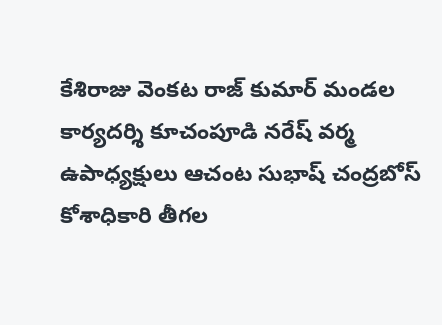కేశిరాజు వెంకట రాజ్ కుమార్ మండల కార్యదర్శి కూచంపూడి నరేష్ వర్మ ఉపాధ్యక్షులు ఆచంట సుభాష్ చంద్రబోస్ కోశాధికారి తీగల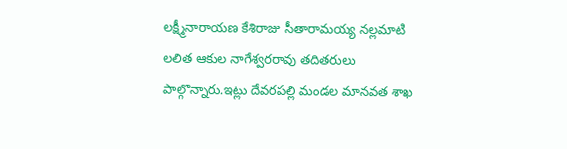లక్ష్మీనారాయణ కేశిరాజు సీతారామయ్య నల్లమాటి లలిత ఆకుల నాగేశ్వరరావు తదితరులు పాల్గొన్నారు.ఇట్లు దేవరపల్లి మండల మానవత శాఖ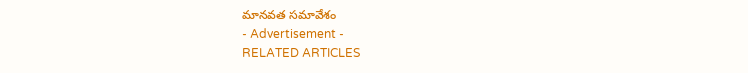మానవత సమావేశం
- Advertisement -
RELATED ARTICLES